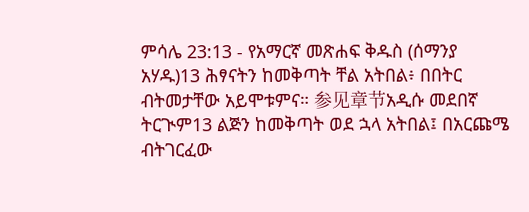ምሳሌ 23:13 - የአማርኛ መጽሐፍ ቅዱስ (ሰማንያ አሃዱ)13 ሕፃናትን ከመቅጣት ቸል አትበል፥ በበትር ብትመታቸው አይሞቱምና። 参见章节አዲሱ መደበኛ ትርጒም13 ልጅን ከመቅጣት ወደ ኋላ አትበል፤ በአርጩሜ ብትገርፈው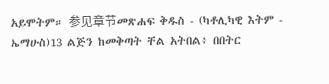አይሞትም። 参见章节መጽሐፍ ቅዱስ - (ካቶሊካዊ እትም - ኤማሁስ)13 ልጅን ከመቅጣት ቸል አትበል፥ በበትር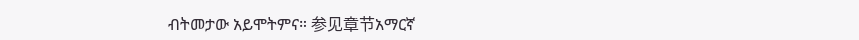ብትመታው አይሞትምና። 参见章节አማርኛ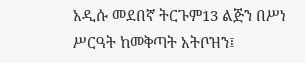አዲሱ መደበኛ ትርጉም13 ልጅን በሥነ ሥርዓት ከመቅጣት አትቦዝን፤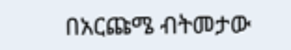በአርጩሜ ብትመታው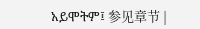አይሞትም፤ 参见章节 |